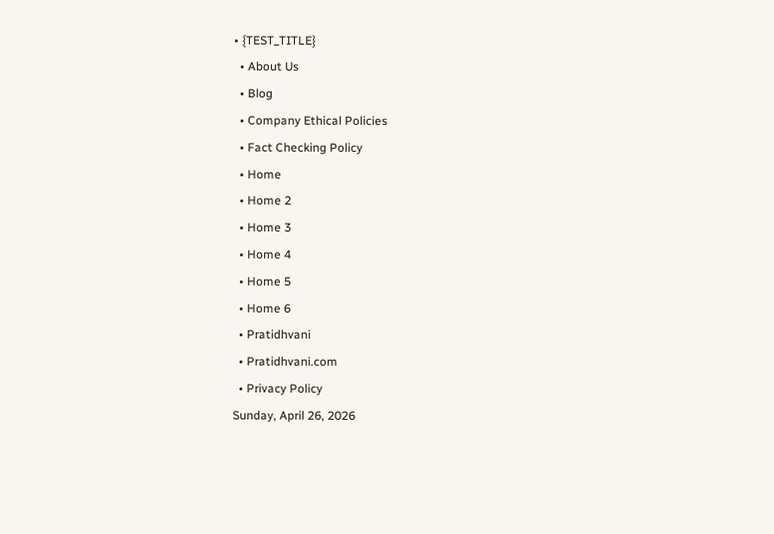• {TEST_TITLE}
  • About Us
  • Blog
  • Company Ethical Policies
  • Fact Checking Policy
  • Home
  • Home 2
  • Home 3
  • Home 4
  • Home 5
  • Home 6
  • Pratidhvani
  • Pratidhvani.com
  • Privacy Policy
Sunday, April 26, 2026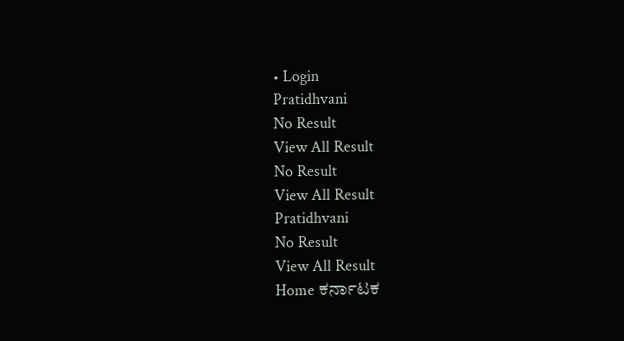• Login
Pratidhvani
No Result
View All Result
No Result
View All Result
Pratidhvani
No Result
View All Result
Home ಕರ್ನಾಟಕ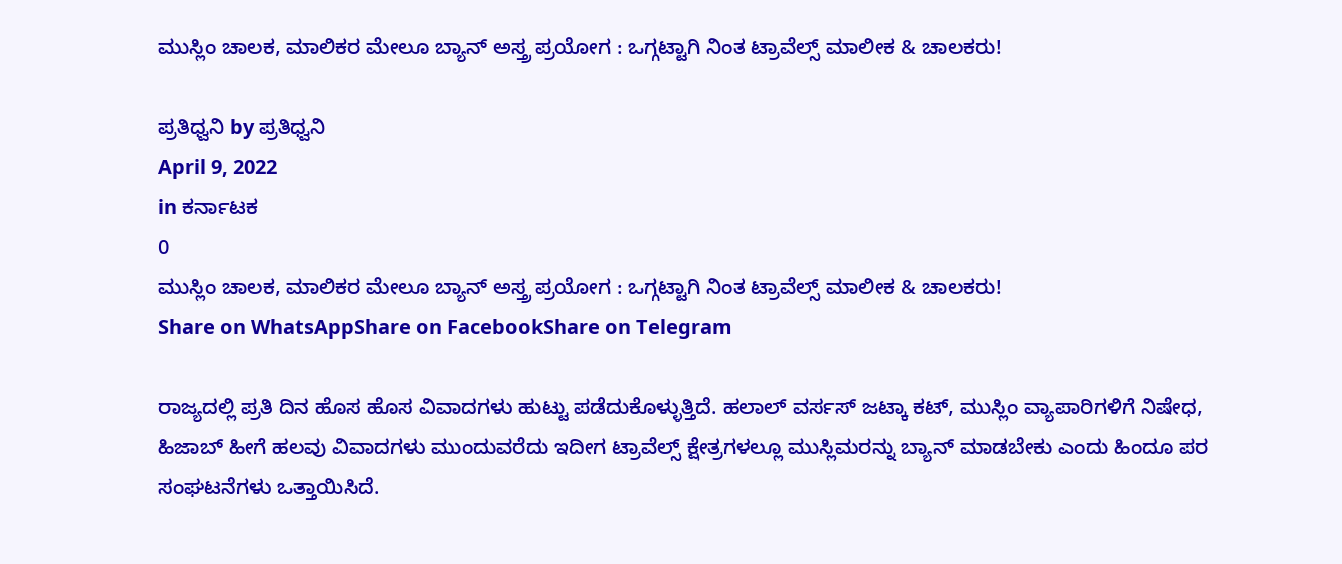ಮುಸ್ಲಿಂ ಚಾಲಕ, ಮಾಲಿಕರ ಮೇಲೂ ಬ್ಯಾನ್ ಅಸ್ತ್ರ ಪ್ರಯೋಗ : ಒಗ್ಗಟ್ಟಾಗಿ ನಿಂತ ಟ್ರಾವೆಲ್ಸ್ ಮಾಲೀಕ & ಚಾಲಕರು!

ಪ್ರತಿಧ್ವನಿ by ಪ್ರತಿಧ್ವನಿ
April 9, 2022
in ಕರ್ನಾಟಕ
0
ಮುಸ್ಲಿಂ ಚಾಲಕ, ಮಾಲಿಕರ ಮೇಲೂ ಬ್ಯಾನ್ ಅಸ್ತ್ರ ಪ್ರಯೋಗ : ಒಗ್ಗಟ್ಟಾಗಿ ನಿಂತ ಟ್ರಾವೆಲ್ಸ್ ಮಾಲೀಕ & ಚಾಲಕರು!
Share on WhatsAppShare on FacebookShare on Telegram

ರಾಜ್ಯದಲ್ಲಿ ಪ್ರತಿ ದಿನ ಹೊಸ ಹೊಸ‌‌ ವಿವಾದಗಳು ಹುಟ್ಟು ಪಡೆದುಕೊಳ್ಳುತ್ತಿದೆ. ಹಲಾಲ್ ವರ್ಸಸ್ ಜಟ್ಕಾ ಕಟ್, ಮುಸ್ಲಿಂ ವ್ಯಾಪಾರಿಗಳಿಗೆ ನಿಷೇಧ, ಹಿಜಾಬ್ ಹೀಗೆ ಹಲವು ವಿವಾದಗಳು ಮುಂದುವರೆದು ಇದೀಗ ಟ್ರಾವೆಲ್ಸ್ ಕ್ಷೇತ್ರಗಳಲ್ಲೂ ಮುಸ್ಲಿಮರನ್ನು ಬ್ಯಾನ್ ಮಾಡಬೇಕು ಎಂದು ಹಿಂದೂ ಪರ ಸಂಘಟನೆಗಳು ಒತ್ತಾಯಿಸಿದೆ.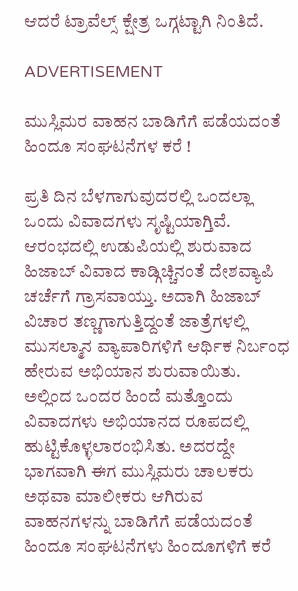ಆದರೆ ಟ್ರಾವೆಲ್ಸ್ ಕ್ಷೇತ್ರ ಒಗ್ಗಟ್ಟಾಗಿ ನಿಂತಿದೆ.

ADVERTISEMENT

ಮುಸ್ಲಿಮರ ವಾಹನ ಬಾಡಿಗೆಗೆ ಪಡೆಯದಂತೆ ಹಿಂದೂ ಸಂಘಟನೆಗಳ ಕರೆ !

ಪ್ರತಿ ದಿನ ಬೆಳಗಾಗುವುದರಲ್ಲಿ ಒಂದಲ್ಲಾ ಒಂದು‌ ವಿವಾದಗಳು ಸೃಷ್ಟಿಯಾಗ್ತಿವೆ. ಆರಂಭದಲ್ಲಿ ಉಡುಪಿಯಲ್ಲಿ ಶುರುವಾದ ಹಿಜಾಬ್ ವಿವಾದ ಕಾಡ್ಗಿಚ್ಚಿನಂತೆ ದೇಶವ್ಯಾಪಿ ಚರ್ಚೆಗೆ ಗ್ರಾಸವಾಯ್ತು. ಅದಾಗಿ ಹಿಜಾಬ್ ವಿಚಾರ ತಣ್ಣಗಾಗುತ್ತಿದ್ದಂತೆ ಜಾತ್ರೆಗಳಲ್ಲಿ ಮುಸಲ್ಮಾನ ವ್ಯಾಪಾರಿಗಳಿಗೆ ಆರ್ಥಿಕ ನಿರ್ಬಂಧ ಹೇರುವ ಅಭಿಯಾನ ಶುರುವಾಯಿತು. ಅಲ್ಲಿಂದ ಒಂದರ ಹಿಂದೆ ಮತ್ತೊಂದು ವಿವಾದಗಳು ಅಭಿಯಾನದ ರೂಪದಲ್ಲಿ ಹುಟ್ಟಿಕೊಳ್ಳಲಾರಂಭಿಸಿತು. ಅದರದ್ದೇ ಭಾಗವಾಗಿ ಈಗ ಮುಸ್ಲಿಮರು ಚಾಲಕರು ಅಥವಾ ಮಾಲೀಕರು ಆಗಿರುವ ವಾಹನಗಳನ್ನು ಬಾಡಿಗೆಗೆ ಪಡೆಯದಂತೆ ಹಿಂದೂ ಸಂಘಟನೆಗಳು ಹಿಂದೂಗಳಿಗೆ ಕರೆ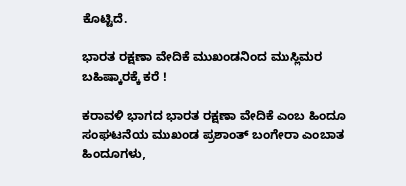ಕೊಟ್ಟಿದೆ.

ಭಾರತ ರಕ್ಷಣಾ ವೇದಿಕೆ ಮುಖಂಡನಿಂದ ಮುಸ್ಲಿಮರ ಬಹಿಷ್ಕಾರಕ್ಕೆ ಕರೆ !

ಕರಾವಳಿ ಭಾಗದ ಭಾರತ ರಕ್ಷಣಾ ವೇದಿಕೆ ಎಂಬ ಹಿಂದೂ ಸಂಘಟನೆಯ ಮುಖಂಡ ಪ್ರಶಾಂತ್ ಬಂಗೇರಾ ಎಂಬಾತ ಹಿಂದೂಗಳು,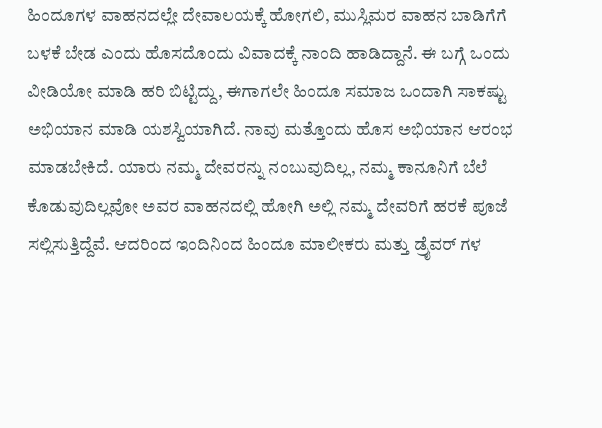ಹಿಂದೂಗಳ ವಾಹನದಲ್ಲೇ ದೇವಾಲಯಕ್ಕೆ ಹೋಗಲಿ, ಮುಸ್ಲಿಮರ ವಾಹನ ಬಾಡಿಗೆಗೆ ಬಳಕೆ ಬೇಡ ಎಂದು ಹೊಸದೊಂದು‌ ವಿವಾದಕ್ಕೆ ನಾಂದಿ ಹಾಡಿದ್ದಾನೆ. ಈ ಬಗ್ಗೆ ಒಂದು ವೀಡಿಯೋ ಮಾಡಿ ಹರಿ ಬಿಟ್ಟಿದ್ದು, ಈಗಾಗಲೇ ಹಿಂದೂ ಸಮಾಜ ಒಂದಾಗಿ ಸಾಕಷ್ಟು ಅಭಿಯಾನ ಮಾಡಿ ಯಶಸ್ವಿಯಾಗಿದೆ. ನಾವು ಮತ್ತೊಂದು ಹೊಸ ಅಭಿಯಾನ ಆರಂಭ ಮಾಡಬೇಕಿದೆ. ಯಾರು ನಮ್ಮ ದೇವರನ್ನು ನಂಬುವುದಿಲ್ಲ, ನಮ್ಮ ಕಾನೂನಿಗೆ ಬೆಲೆ ಕೊಡುವುದಿಲ್ಲವೋ ಅವರ ವಾಹನದಲ್ಲಿ ಹೋಗಿ ಅಲ್ಲಿ ನಮ್ಮ ದೇವರಿಗೆ ಹರಕೆ ಪೂಜೆ ಸಲ್ಲಿಸುತ್ತಿದ್ದೆವೆ. ಆದರಿಂದ ಇಂದಿನಿಂದ ಹಿಂದೂ ಮಾಲೀಕರು ಮತ್ತು ಡ್ರೈವರ್ ಗಳ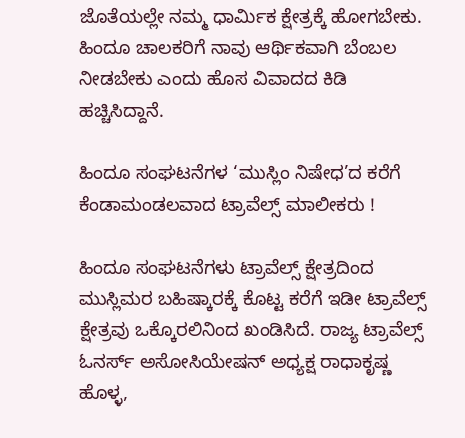ಜೊತೆಯಲ್ಲೇ ನಮ್ಮ ಧಾರ್ಮಿಕ ಕ್ಷೇತ್ರಕ್ಕೆ ಹೋಗಬೇಕು. ಹಿಂದೂ ಚಾಲಕರಿಗೆ ನಾವು ಆರ್ಥಿಕವಾಗಿ ಬೆಂಬಲ ನೀಡಬೇಕು ಎಂದು ಹೊಸ ವಿವಾದದ ಕಿಡಿ‌ ಹಚ್ಚಿಸಿದ್ದಾನೆ.

ಹಿಂದೂ ಸಂಘಟನೆಗಳ ‘ಮುಸ್ಲಿಂ ನಿಷೇಧ’ದ ಕರೆಗೆ ಕೆಂಡಾಮಂಡಲವಾದ ಟ್ರಾವೆಲ್ಸ್ ಮಾಲೀಕರು !

ಹಿಂದೂ ಸಂಘಟನೆಗಳು ಟ್ರಾವೆಲ್ಸ್ ಕ್ಷೇತ್ರದಿಂದ ಮುಸ್ಲಿಮರ ಬಹಿಷ್ಕಾರಕ್ಕೆ ಕೊಟ್ಟ ಕರೆಗೆ ಇಡೀ ಟ್ರಾವೆಲ್ಸ್ ಕ್ಷೇತ್ರವು ಒಕ್ಕೊರಲಿನಿಂದ ಖಂಡಿಸಿದೆ. ರಾಜ್ಯ ಟ್ರಾವೆಲ್ಸ್ ಓನರ್ಸ್ ಅಸೋಸಿಯೇಷನ್ ಅಧ್ಯಕ್ಷ ರಾಧಾಕೃಷ್ಣ ಹೊಳ್ಳ,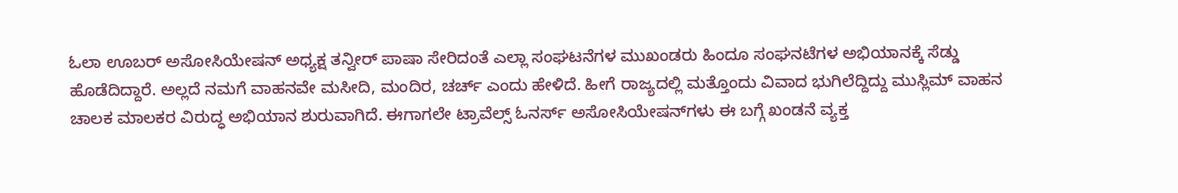ಓಲಾ ಊಬರ್ ಅಸೋಸಿಯೇಷನ್ ಅಧ್ಯಕ್ಷ ತನ್ವೀರ್ ಪಾಷಾ ಸೇರಿದಂತೆ ಎಲ್ಲಾ ಸಂಘಟನೆಗಳ ಮುಖಂಡರು ಹಿಂದೂ ಸಂಘನಟೆಗಳ ಅಭಿಯಾನಕ್ಕೆ ಸೆಡ್ಡು ಹೊಡೆದಿದ್ದಾರೆ‌. ಅಲ್ಲದೆ ನಮಗೆ ವಾಹನವೇ ಮಸೀದಿ, ಮಂದಿರ, ಚರ್ಚ್ ಎಂದು ಹೇಳಿದೆ. ಹೀಗೆ ರಾಜ್ಯದಲ್ಲಿ ಮತ್ತೊಂದು ವಿವಾದ ಭುಗಿಲೆದ್ದಿದ್ದು ಮುಸ್ಲಿಮ್ ವಾಹನ ಚಾಲಕ ಮಾಲಕರ ವಿರುದ್ಧ ಅಭಿಯಾನ ಶುರುವಾಗಿದೆ. ಈಗಾಗಲೇ ಟ್ರಾವೆಲ್ಸ್ ಓನರ್ಸ್ ಅಸೋಸಿಯೇಷನ್‌ಗಳು ಈ ಬಗ್ಗೆ ಖಂಡನೆ ವ್ಯಕ್ತ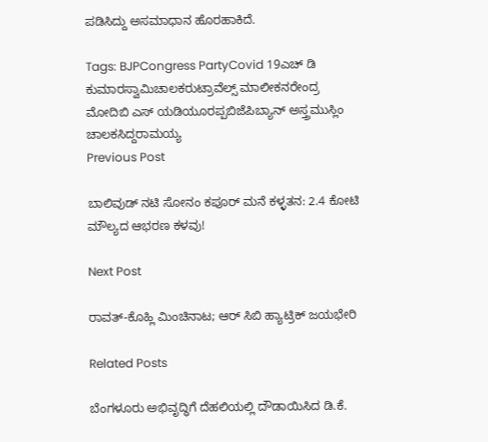ಪಡಿಸಿದ್ದು ಅಸಮಾಧಾನ ಹೊರಹಾಕಿದೆ.

Tags: BJPCongress PartyCovid 19ಎಚ್ ಡಿ ಕುಮಾರಸ್ವಾಮಿಚಾಲಕರುಟ್ರಾವೆಲ್ಸ್ ಮಾಲೀಕನರೇಂದ್ರ ಮೋದಿಬಿ ಎಸ್ ಯಡಿಯೂರಪ್ಪಬಿಜೆಪಿಬ್ಯಾನ್ ಅಸ್ತ್ರಮುಸ್ಲಿಂ ಚಾಲಕಸಿದ್ದರಾಮಯ್ಯ
Previous Post

ಬಾಲಿವುಡ್‌ ನಟಿ ಸೋನಂ ಕಪೂರ್‌ ಮನೆ ಕಳ್ಳತನ: 2.4 ಕೋಟಿ ಮೌಲ್ಯದ ಆಭರಣ ಕಳವು!

Next Post

ರಾವತ್-ಕೊಹ್ಲಿ ಮಿಂಚಿನಾಟ; ಆರ್ ಸಿಬಿ ಹ್ಯಾಟ್ರಿಕ್ ಜಯಭೇರಿ

Related Posts

ಬೆಂಗಳೂರು ಅಭಿವೃದ್ಧಿಗೆ ದೆಹಲಿಯಲ್ಲಿ ದೌಡಾಯಿಸಿದ ಡಿ.ಕೆ.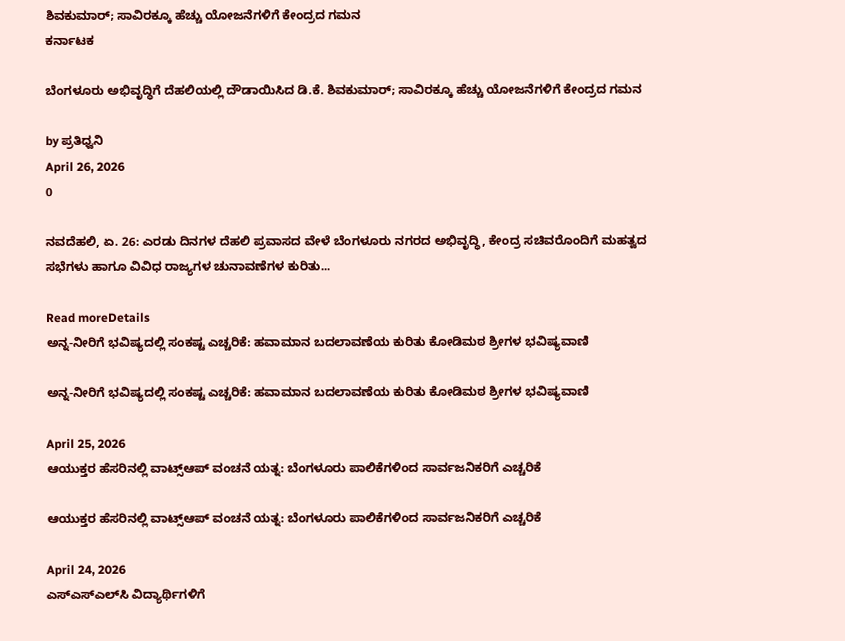ಶಿವಕುಮಾರ್; ಸಾವಿರಕ್ಕೂ ಹೆಚ್ಚು ಯೋಜನೆಗಳಿಗೆ ಕೇಂದ್ರದ ಗಮನ
ಕರ್ನಾಟಕ

ಬೆಂಗಳೂರು ಅಭಿವೃದ್ಧಿಗೆ ದೆಹಲಿಯಲ್ಲಿ ದೌಡಾಯಿಸಿದ ಡಿ.ಕೆ. ಶಿವಕುಮಾರ್; ಸಾವಿರಕ್ಕೂ ಹೆಚ್ಚು ಯೋಜನೆಗಳಿಗೆ ಕೇಂದ್ರದ ಗಮನ

by ಪ್ರತಿಧ್ವನಿ
April 26, 2026
0

ನವದೆಹಲಿ, ಏ. 26: ಎರಡು ದಿನಗಳ ದೆಹಲಿ ಪ್ರವಾಸದ ವೇಳೆ ಬೆಂಗಳೂರು ನಗರದ ಅಭಿವೃದ್ಧಿ, ಕೇಂದ್ರ ಸಚಿವರೊಂದಿಗೆ ಮಹತ್ವದ ಸಭೆಗಳು ಹಾಗೂ ವಿವಿಧ ರಾಜ್ಯಗಳ ಚುನಾವಣೆಗಳ ಕುರಿತು...

Read moreDetails
ಅನ್ನ-ನೀರಿಗೆ ಭವಿಷ್ಯದಲ್ಲಿ ಸಂಕಷ್ಟ ಎಚ್ಚರಿಕೆ: ಹವಾಮಾನ ಬದಲಾವಣೆಯ ಕುರಿತು ಕೋಡಿಮಠ ಶ್ರೀಗಳ ಭವಿಷ್ಯವಾಣಿ

ಅನ್ನ-ನೀರಿಗೆ ಭವಿಷ್ಯದಲ್ಲಿ ಸಂಕಷ್ಟ ಎಚ್ಚರಿಕೆ: ಹವಾಮಾನ ಬದಲಾವಣೆಯ ಕುರಿತು ಕೋಡಿಮಠ ಶ್ರೀಗಳ ಭವಿಷ್ಯವಾಣಿ

April 25, 2026
ಆಯುಕ್ತರ ಹೆಸರಿನಲ್ಲಿ ವಾಟ್ಸ್‌ಆಪ್ ವಂಚನೆ ಯತ್ನ: ಬೆಂಗಳೂರು ಪಾಲಿಕೆಗಳಿಂದ ಸಾರ್ವಜನಿಕರಿಗೆ ಎಚ್ಚರಿಕೆ

ಆಯುಕ್ತರ ಹೆಸರಿನಲ್ಲಿ ವಾಟ್ಸ್‌ಆಪ್ ವಂಚನೆ ಯತ್ನ: ಬೆಂಗಳೂರು ಪಾಲಿಕೆಗಳಿಂದ ಸಾರ್ವಜನಿಕರಿಗೆ ಎಚ್ಚರಿಕೆ

April 24, 2026
ಎಸ್‌ಎಸ್‌ಎಲ್‌ಸಿ ವಿದ್ಯಾರ್ಥಿಗಳಿಗೆ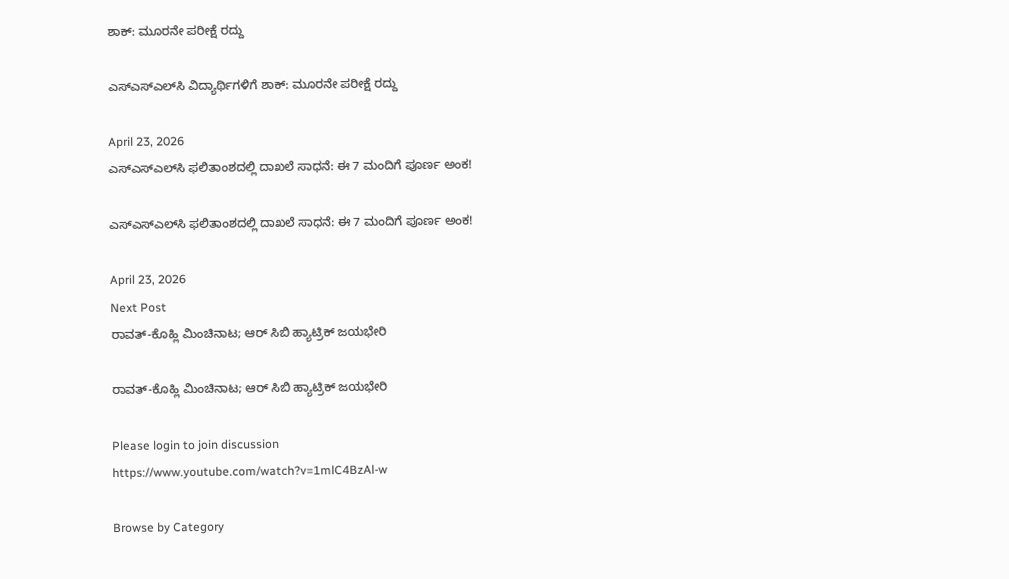ಶಾಕ್: ಮೂರನೇ ಪರೀಕ್ಷೆ ರದ್ದು

ಎಸ್‌ಎಸ್‌ಎಲ್‌ಸಿ ವಿದ್ಯಾರ್ಥಿಗಳಿಗೆ ಶಾಕ್: ಮೂರನೇ ಪರೀಕ್ಷೆ ರದ್ದು

April 23, 2026
ಎಸ್‌ಎಸ್‌ಎಲ್‌ಸಿ ಫಲಿತಾಂಶದಲ್ಲಿ ದಾಖಲೆ ಸಾಧನೆ: ಈ 7 ಮಂದಿಗೆ ಪೂರ್ಣ ಅಂಕ!

ಎಸ್‌ಎಸ್‌ಎಲ್‌ಸಿ ಫಲಿತಾಂಶದಲ್ಲಿ ದಾಖಲೆ ಸಾಧನೆ: ಈ 7 ಮಂದಿಗೆ ಪೂರ್ಣ ಅಂಕ!

April 23, 2026
Next Post
ರಾವತ್-ಕೊಹ್ಲಿ ಮಿಂಚಿನಾಟ; ಆರ್ ಸಿಬಿ ಹ್ಯಾಟ್ರಿಕ್ ಜಯಭೇರಿ

ರಾವತ್-ಕೊಹ್ಲಿ ಮಿಂಚಿನಾಟ; ಆರ್ ಸಿಬಿ ಹ್ಯಾಟ್ರಿಕ್ ಜಯಭೇರಿ

Please login to join discussion
https://www.youtube.com/watch?v=1mlC4BzAl-w

Browse by Category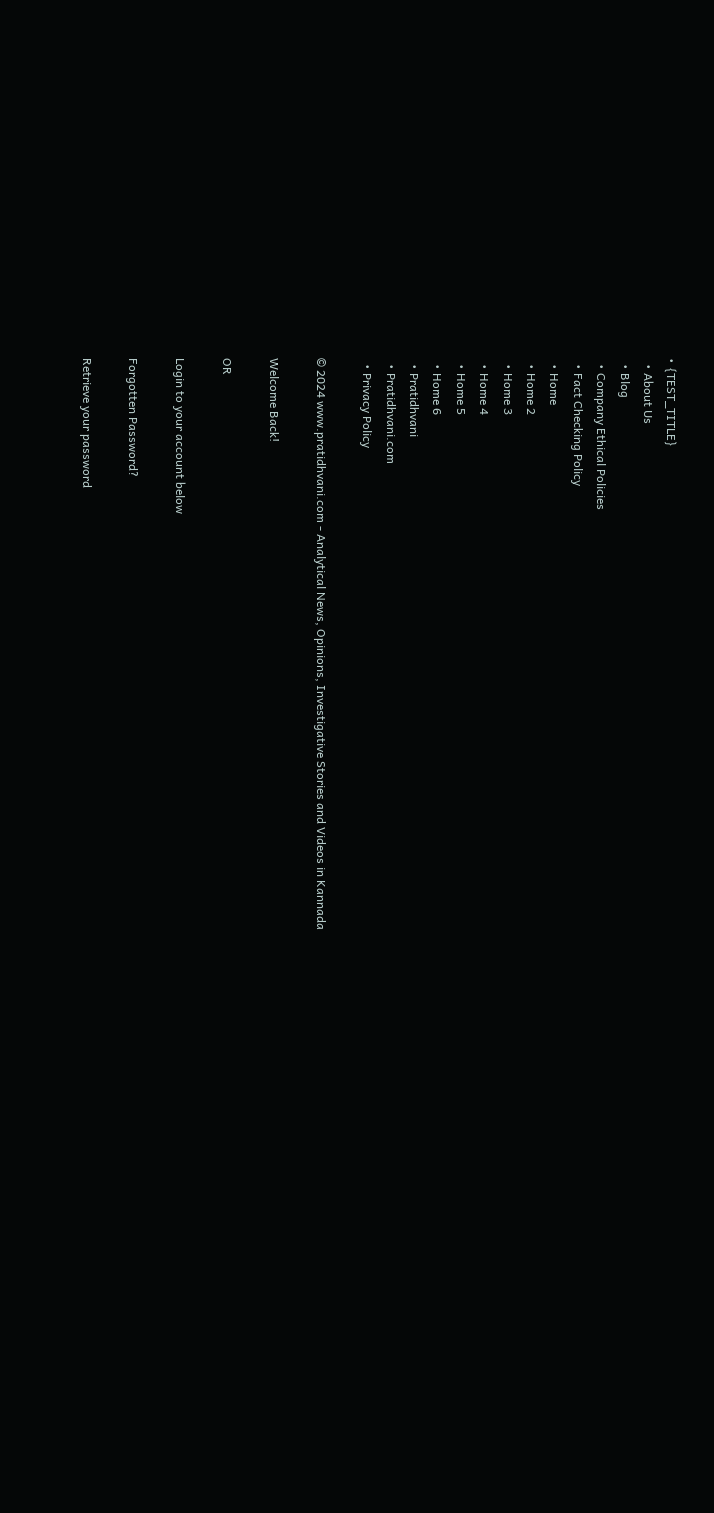• {TEST_TITLE}
  • About Us
  • Blog
  • Company Ethical Policies
  • Fact Checking Policy
  • Home
  • Home 2
  • Home 3
  • Home 4
  • Home 5
  • Home 6
  • Pratidhvani
  • Pratidhvani.com
  • Privacy Policy

© 2024 www.pratidhvani.com - Analytical News, Opinions, Investigative Stories and Videos in Kannada

Welcome Back!

OR

Login to your account below

Forgotten Password?

Retrieve your password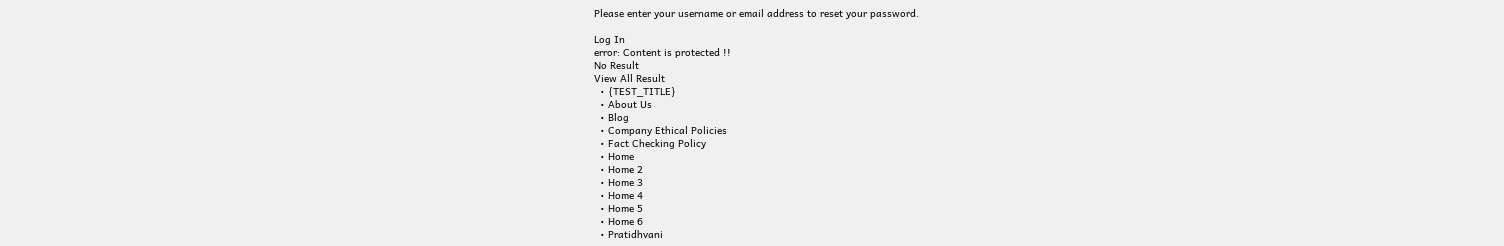Please enter your username or email address to reset your password.

Log In
error: Content is protected !!
No Result
View All Result
  • {TEST_TITLE}
  • About Us
  • Blog
  • Company Ethical Policies
  • Fact Checking Policy
  • Home
  • Home 2
  • Home 3
  • Home 4
  • Home 5
  • Home 6
  • Pratidhvani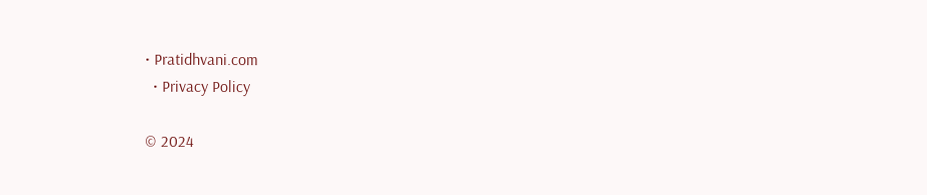• Pratidhvani.com
  • Privacy Policy

© 2024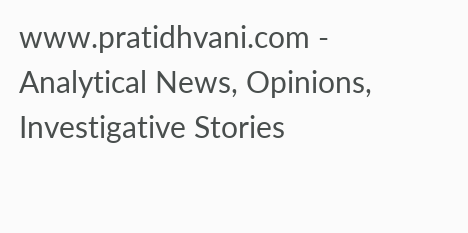www.pratidhvani.com - Analytical News, Opinions, Investigative Stories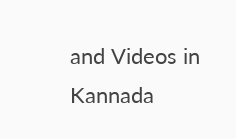and Videos in Kannada